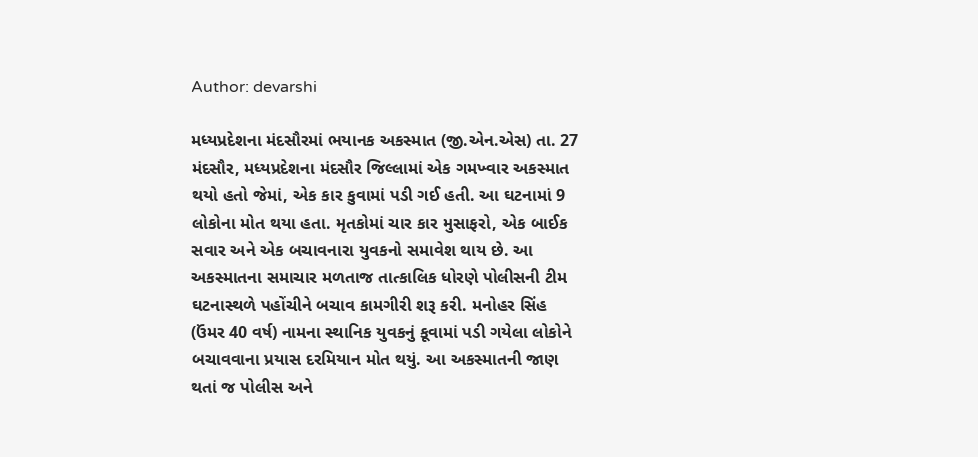Author: devarshi

મધ્યપ્રદેશના મંદસૌરમાં ભયાનક અકસ્માત (જી.એન.એસ) તા. 27 મંદસૌર, મધ્યપ્રદેશના મંદસૌર જિલ્લામાં એક ગમખ્વાર અકસ્માત થયો હતો જેમાં, એક કાર કુવામાં પડી ગઈ હતી. આ ઘટનામાં 9 લોકોના મોત થયા હતા. મૃતકોમાં ચાર કાર મુસાફરો, એક બાઈક સવાર અને એક બચાવનારા યુવકનો સમાવેશ થાય છે. આ અકસ્માતના સમાચાર મળતાજ તાત્કાલિક ધોરણે પોલીસની ટીમ ઘટનાસ્થળે પહોંચીને બચાવ કામગીરી શરૂ કરી. મનોહર સિંહ (ઉંમર 40 વર્ષ) નામના સ્થાનિક યુવકનું કૂવામાં પડી ગયેલા લોકોને બચાવવાના પ્રયાસ દરમિયાન મોત થયું. આ અકસ્માતની જાણ થતાં જ પોલીસ અને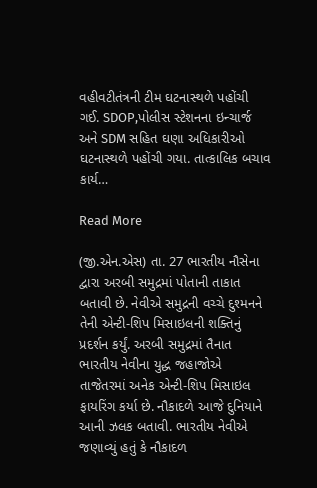વહીવટીતંત્રની ટીમ ઘટનાસ્થળે પહોંચી ગઈ. SDOP,પોલીસ સ્ટેશનના ઇન્ચાર્જ અને SDM સહિત ઘણા અધિકારીઓ ઘટનાસ્થળે પહોંચી ગયા. તાત્કાલિક બચાવ કાર્ય…

Read More

(જી.એન.એસ) તા. 27 ભારતીય નૌસેના દ્વારા અરબી સમુદ્રમાં પોતાની તાકાત બતાવી છે. નેવીએ સમુદ્રની વચ્ચે દુશ્મનને તેની એન્ટી-શિપ મિસાઇલની શક્તિનું પ્રદર્શન કર્યું. અરબી સમુદ્રમાં તૈનાત ભારતીય નેવીના યુદ્ધ જહાજોએ તાજેતરમાં અનેક એન્ટી-શિપ મિસાઇલ ફાયરિંગ કર્યા છે. નૌકાદળે આજે દુનિયાને આની ઝલક બતાવી. ભારતીય નેવીએ જણાવ્યું હતું કે નૌકાદળ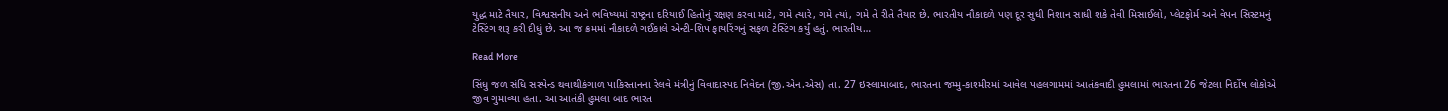યુદ્ધ માટે તૈયાર, વિશ્વસનીય અને ભવિષ્યમાં રાષ્ટ્રના દરિયાઈ હિતોનું રક્ષણ કરવા માટે, ગમે ત્યારે, ગમે ત્યાં, ગમે તે રીતે તૈયાર છે. ભારતીય નૌકાદળે પણ દૂર સુધી નિશાન સાધી શકે તેવી મિસાઈલો, પ્લેટફોર્મ અને વેપન સિસ્ટમનું ટેસ્ટિંગ શરૂ કરી દીધું છે. આ જ ક્રમમાં નૌકાદળે ગઈકાલે એન્ટી-શિપ ફાયરિંગનું સફળ ટેસ્ટિંગ કર્યું હતું. ભારતીય…

Read More

સિંધુ જળ સંધિ સસ્પેન્ડ થવાથીકંગાળ પાકિસ્તાનના રેલવે મંત્રીનું વિવાદાસ્પદ નિવેદન (જી.એન.એસ) તા. 27 ઇસ્લામાબાદ, ભારતના જમ્મુ-કાશ્મીરમાં આવેલ પહલગામમાં આતંકવાદી હુમલામાં ભારતના 26 જેટલા નિર્દોષ લોકોએ જીવ ગુમાવ્યા હતા. આ આતંકી હુમલા બાદ ભારત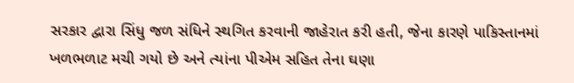સરકાર દ્વારા સિંધુ જળ સંધિને સ્થગિત કરવાની જાહેરાત કરી હતી, જેના કારણે પાકિસ્તાનમાં ખળભળાટ મચી ગયો છે અને ત્યાંના પીએમ સહિત તેના ઘણા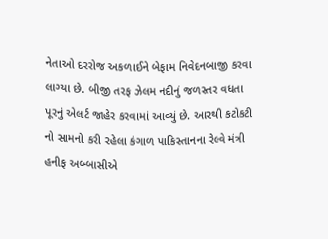નેતાઓ દરરોજ અકળાઈને બેફામ નિવેદનબાજી કરવા લાગ્યા છે. બીજી તરફ ઝેલમ નદીનું જળસ્તર વધતા પૂરનું એલર્ટ જાહેર કરવામાં આવ્યું છે. આરથી કટોકટી નો સામનો કરી રહેલા કંગાળ પાકિસ્તાનના રેલ્વે મંત્રી હનીફ અબ્બાસીએ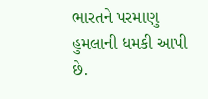ભારતને પરમાણુ હુમલાની ધમકી આપી છે.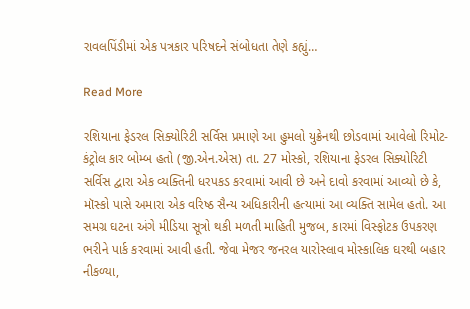રાવલપિંડીમાં એક પત્રકાર પરિષદને સંબોધતા તેણે કહ્યું…

Read More

રશિયાના ફેડરલ સિક્યોરિટી સર્વિસ પ્રમાણે આ હુમલો યુક્રેનથી છોડવામાં આવેલો રિમોટ-કંટ્રોલ કાર બોમ્બ હતો (જી.એન.એસ) તા. 27 મોસ્કો, રશિયાના ફેડરલ સિક્યોરિટી સર્વિસ દ્વારા એક વ્યક્તિની ધરપકડ કરવામાં આવી છે અને દાવો કરવામાં આવ્યો છે કે, મૉસ્કો પાસે અમારા એક વરિષ્ઠ સૈન્ય અધિકારીની હત્યામાં આ વ્યક્તિ સામેલ હતો. આ સમગ્ર ઘટના અંગે મીડિયા સૂત્રો થકી મળતી માહિતી મુજબ, કારમાં વિસ્ફોટક ઉપકરણ ભરીને પાર્ક કરવામાં આવી હતી. જેવા મેજર જનરલ યારોસ્લાવ મોસ્કાલિક ઘરથી બહાર નીકળ્યા,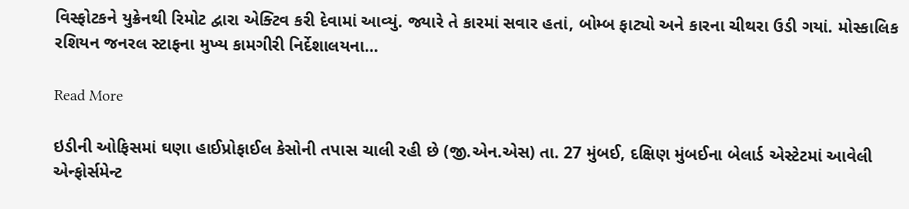વિસ્ફોટકને યુક્રેનથી રિમોટ દ્વારા એક્ટિવ કરી દેવામાં આવ્યું. જ્યારે તે કારમાં સવાર હતાં, બોમ્બ ફાટ્યો અને કારના ચીથરા ઉડી ગયાં. મોસ્કાલિક રશિયન જનરલ સ્ટાફના મુખ્ય કામગીરી નિર્દેશાલયના…

Read More

ઇડીની ઓફિસમાં ઘણા હાઈપ્રોફાઈલ કેસોની તપાસ ચાલી રહી છે (જી.એન.એસ) તા. 27 મુંબઈ, દક્ષિણ મુંબઈના બેલાર્ડ એસ્ટેટમાં આવેલી એન્ફોર્સમેન્ટ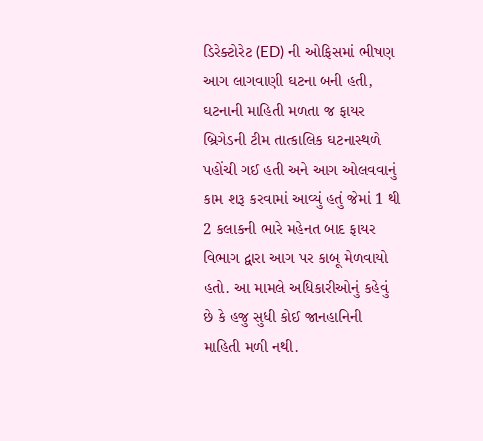ડિરેક્ટોરેટ (ED) ની ઓફિસમાં ભીષણ આગ લાગવાણી ઘટના બની હતી, ઘટનાની માહિતી મળતા જ ફાયર બ્રિગેડની ટીમ તાત્કાલિક ઘટનાસ્થળે પહોંચી ગઈ હતી અને આગ ઓલવવાનું કામ શરૂ કરવામાં આવ્યું હતું જેમાં 1 થી 2 કલાકની ભારે મહેનત બાદ ફાયર વિભાગ દ્વારા આગ પર કાબૂ મેળવાયો હતો. આ મામલે અધિકારીઓનું કહેવું છે કે હજુ સુધી કોઈ જાનહાનિની માહિતી મળી નથી.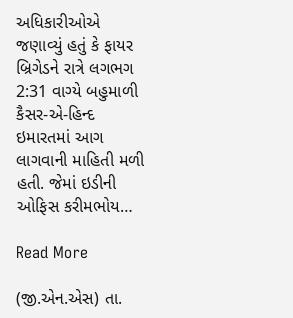અધિકારીઓએ જણાવ્યું હતું કે ફાયર બ્રિગેડને રાત્રે લગભગ 2:31 વાગ્યે બહુમાળી કૈસર-એ-હિન્દ ઇમારતમાં આગ લાગવાની માહિતી મળી હતી. જેમાં ઇડીની ઓફિસ કરીમભોય…

Read More

(જી.એન.એસ) તા.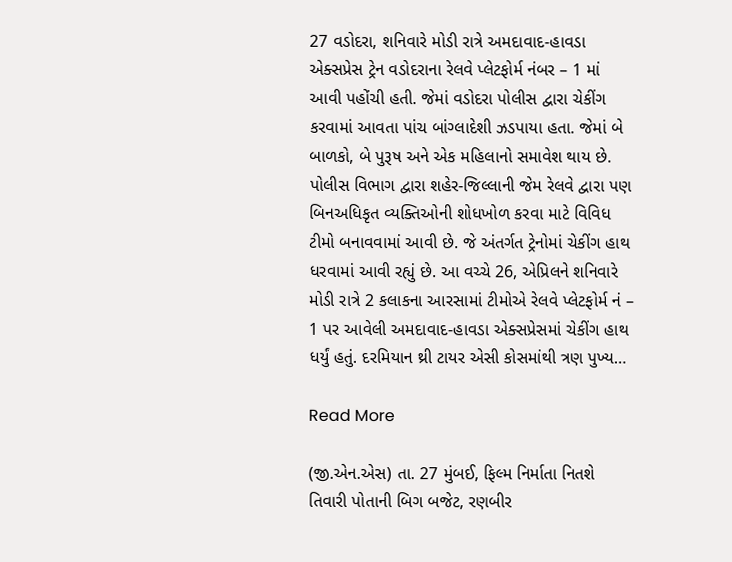27 વડોદરા, શનિવારે મોડી રાત્રે અમદાવાદ-હાવડા એક્સપ્રેસ ટ્રેન વડોદરાના રેલવે પ્લેટફોર્મ નંબર – 1 માં આવી પહોંચી હતી. જેમાં વડોદરા પોલીસ દ્વારા ચેકીંગ કરવામાં આવતા પાંચ બાંગ્લાદેશી ઝડપાયા હતા. જેમાં બે બાળકો, બે પુરૂષ અને એક મહિલાનો સમાવેશ થાય છે. પોલીસ વિભાગ દ્વારા શહેર-જિલ્લાની જેમ રેલવે દ્વારા પણ બિનઅધિકૃત વ્યક્તિઓની શોધખોળ કરવા માટે વિવિધ ટીમો બનાવવામાં આવી છે. જે અંતર્ગત ટ્રેનોમાં ચેકીંગ હાથ ધરવામાં આવી રહ્યું છે. આ વચ્ચે 26, એપ્રિલને શનિવારે મોડી રાત્રે 2 કલાકના આરસામાં ટીમોએ રેલવે પ્લેટફોર્મ નં – 1 પર આવેલી અમદાવાદ-હાવડા એક્સપ્રેસમાં ચેકીંગ હાથ ધર્યું હતું. દરમિયાન થ્રી ટાયર એસી કોસમાંથી ત્રણ પુખ્ય…

Read More

(જી.એન.એસ) તા. 27 મુંબઈ, ફિલ્મ નિર્માતા નિતશે તિવારી પોતાની બિગ બજેટ, રણબીર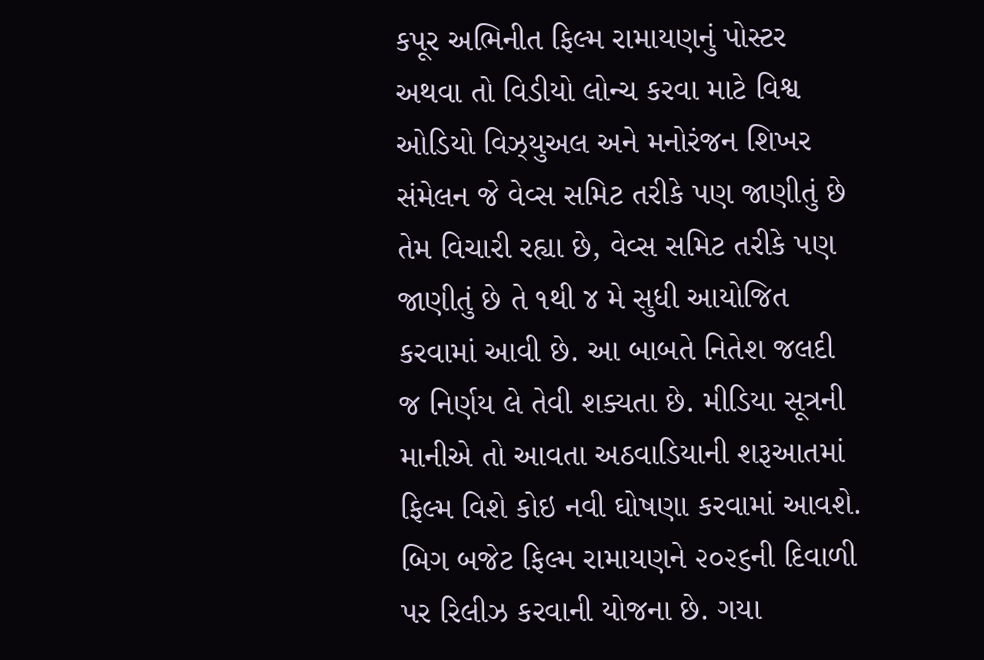કપૂર અભિનીત ફિલ્મ રામાયણનું પોસ્ટર અથવા તો વિડીયો લોન્ચ કરવા માટે વિશ્વ ઓડિયો વિઝ્યુઅલ અને મનોરંજન શિખર સંમેલન જે વેવ્સ સમિટ તરીકે પણ જાણીતું છે તેમ વિચારી રહ્યા છે, વેવ્સ સમિટ તરીકે પણ જાણીતું છે તે ૧થી ૪ મે સુધી આયોજિત કરવામાં આવી છે. આ બાબતે નિતેશ જલદી જ નિર્ણય લે તેવી શક્યતા છે. મીડિયા સૂત્રની માનીએ તો આવતા અઠવાડિયાની શરૂઆતમાં ફિલ્મ વિશે કોઇ નવી ઘોષણા કરવામાં આવશે. બિગ બજેટ ફિલ્મ રામાયણને ૨૦૨૬ની દિવાળી પર રિલીઝ કરવાની યોજના છે. ગયા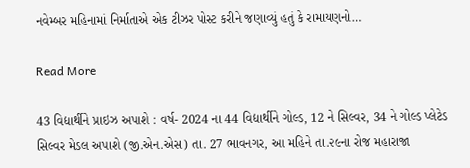નવેમ્બર મહિનામાં નિર્માતાએ એક ટીઝર પોસ્ટ કરીને જણાવ્યું હતું કે રામાયણનો…

Read More

43 વિદ્યાર્થીને પ્રાઇઝ અપાશે : વર્ષ- 2024 ના 44 વિદ્યાર્થીને ગોલ્ડ, 12 ને સિલ્વર, 34 ને ગોલ્ડ પ્લેટેડ સિલ્વર મેડલ અપાશે (જી.એન.એસ) તા. 27 ભાવનગર, આ મહિને તા.૨૯ના રોજ મહારાજા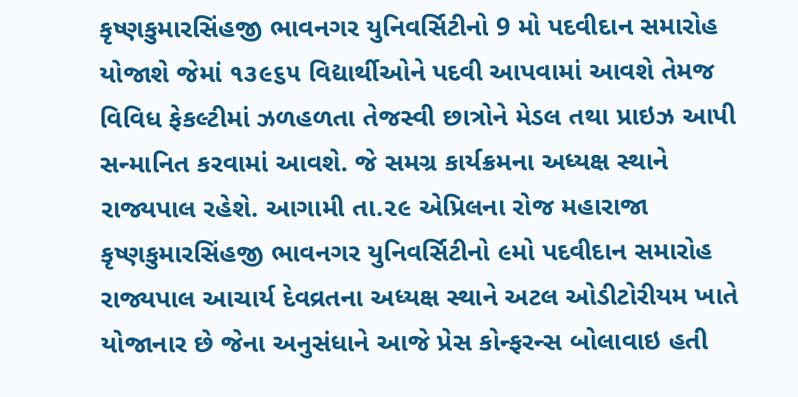કૃષ્ણકુમારસિંહજી ભાવનગર યુનિવર્સિટીનો 9 મો પદવીદાન સમારોહ યોજાશે જેમાં ૧૩૯૬૫ વિદ્યાર્થીઓને પદવી આપવામાં આવશે તેમજ વિવિધ ફેકલ્ટીમાં ઝળહળતા તેજસ્વી છાત્રોને મેડલ તથા પ્રાઇઝ આપી સન્માનિત કરવામાં આવશે. જે સમગ્ર કાર્યક્રમના અધ્યક્ષ સ્થાને રાજ્યપાલ રહેશે. આગામી તા.૨૯ એપ્રિલના રોજ મહારાજા કૃષ્ણકુમારસિંહજી ભાવનગર યુનિવર્સિટીનો ૯મો પદવીદાન સમારોહ રાજ્યપાલ આચાર્ય દેવવ્રતના અધ્યક્ષ સ્થાને અટલ ઓડીટોરીયમ ખાતે યોજાનાર છે જેના અનુસંધાને આજે પ્રેસ કોન્ફરન્સ બોલાવાઇ હતી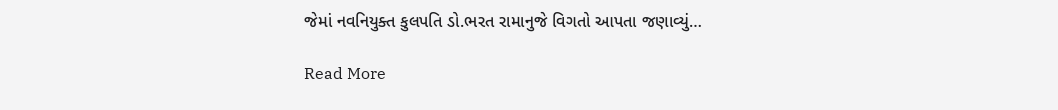જેમાં નવનિયુક્ત કુલપતિ ડો.ભરત રામાનુજે વિગતો આપતા જણાવ્યું…

Read More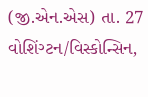(જી.એન.એસ) તા. 27 વોશિંગ્ટન/વિસ્કોન્સિન,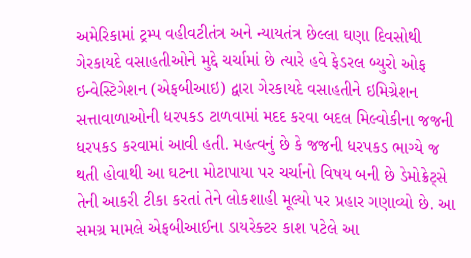અમેરિકામાં ટ્રમ્પ વહીવટીતંત્ર અને ન્યાયતંત્ર છેલ્લા ઘણા દિવસોથી ગેરકાયદે વસાહતીઓને મુદ્દે ચર્ચામાં છે ત્યારે હવે ફેડરલ બ્યુરો ઓફ ઇન્વેસ્ટિગેશન (એફબીઆઇ) દ્વારા ગેરકાયદે વસાહતીને ઇમિગ્રેશન સત્તાવાળાઓની ધરપકડ ટાળવામાં મદદ કરવા બદલ મિલ્વોકીના જજની ધરપકડ કરવામાં આવી હતી. મહત્વનું છે કે જજની ધરપકડ ભાગ્યે જ થતી હોવાથી આ ઘટના મોટાપાયા પર ચર્ચાનો વિષય બની છે ડેમોક્રેટ્સે તેની આકરી ટીકા કરતાં તેને લોકશાહી મૂલ્યો પર પ્રહાર ગણાવ્યો છે. આ સમગ્ર મામલે એફબીઆઈના ડાયરેક્ટર કાશ પટેલે આ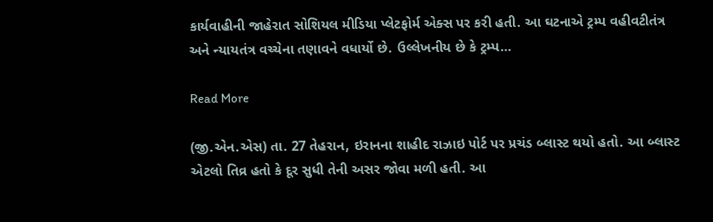કાર્યવાહીની જાહેરાત સોશિયલ મીડિયા પ્લેટફોર્મ એક્સ પર કરી હતી. આ ઘટનાએ ટ્રમ્પ વહીવટીતંત્ર અને ન્યાયતંત્ર વચ્ચેના તણાવને વધાર્યો છે. ઉલ્લેખનીય છે કે ટ્રમ્પ…

Read More

(જી.એન.એસ) તા. 27 તેહરાન, ઇરાનના શાહીદ રાઝાઇ પોર્ટ પર પ્રચંડ બ્લાસ્ટ થયો હતો. આ બ્લાસ્ટ એટલો તિવ્ર હતો કે દૂર સુધી તેની અસર જોવા મળી હતી. આ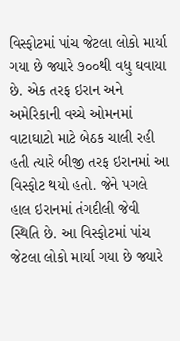વિસ્ફોટમાં પાંચ જેટલા લોકો માર્યા ગયા છે જ્યારે ૭૦૦થી વધુ ઘવાયા છે. એક તરફ ઇરાન અને અમેરિકાની વચ્ચે ઓમનમાં વાટાઘાટો માટે બેઠક ચાલી રહી હતી ત્યારે બીજી તરફ ઇરાનમાં આ વિસ્ફોટ થયો હતો. જેને પગલે હાલ ઇરાનમાં તંગદીલી જેવી સ્થિતિ છે. આ વિસ્ફોટમાં પાંચ જેટલા લોકો માર્યા ગયા છે જ્યારે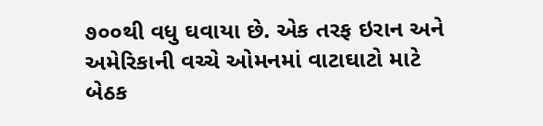૭૦૦થી વધુ ઘવાયા છે. એક તરફ ઇરાન અને અમેરિકાની વચ્ચે ઓમનમાં વાટાઘાટો માટે બેઠક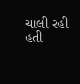ચાલી રહી હતી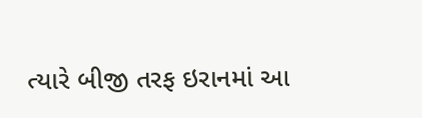ત્યારે બીજી તરફ ઇરાનમાં આ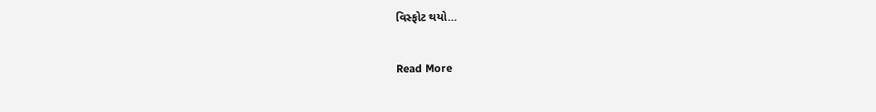વિસ્ફોટ થયો…

Read More